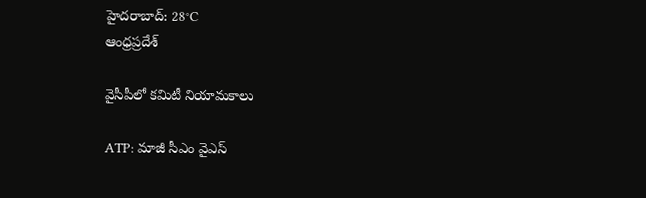హైదరాబాద్: 28°C
ఆంధ్రప్రదేశ్

వైసీపీలో కమిటీ నియామకాలు

ATP: మాజీ సీఎం వైఎస్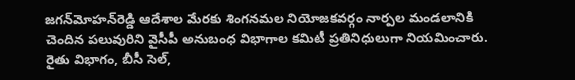జగన్‌మోహన్‌రెడ్డి ఆదేశాల మేరకు శింగనమల నియోజకవర్గం నార్పల మండలానికి చెందిన పలువురిని వైసీపీ అనుబంధ విభాగాల కమిటీ ప్రతినిధులుగా నియమించారు. రైతు విభాగం, బీసీ సెల్,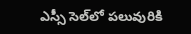ఎస్సీ సెల్‌లో పలువురికి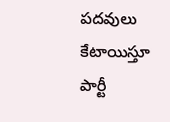పదవులు కేటాయిస్తూ పార్టీ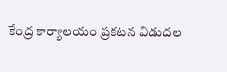కేంద్ర కార్యాలయం ప్రకటన విడుదల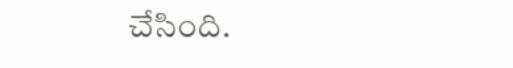చేసింది.